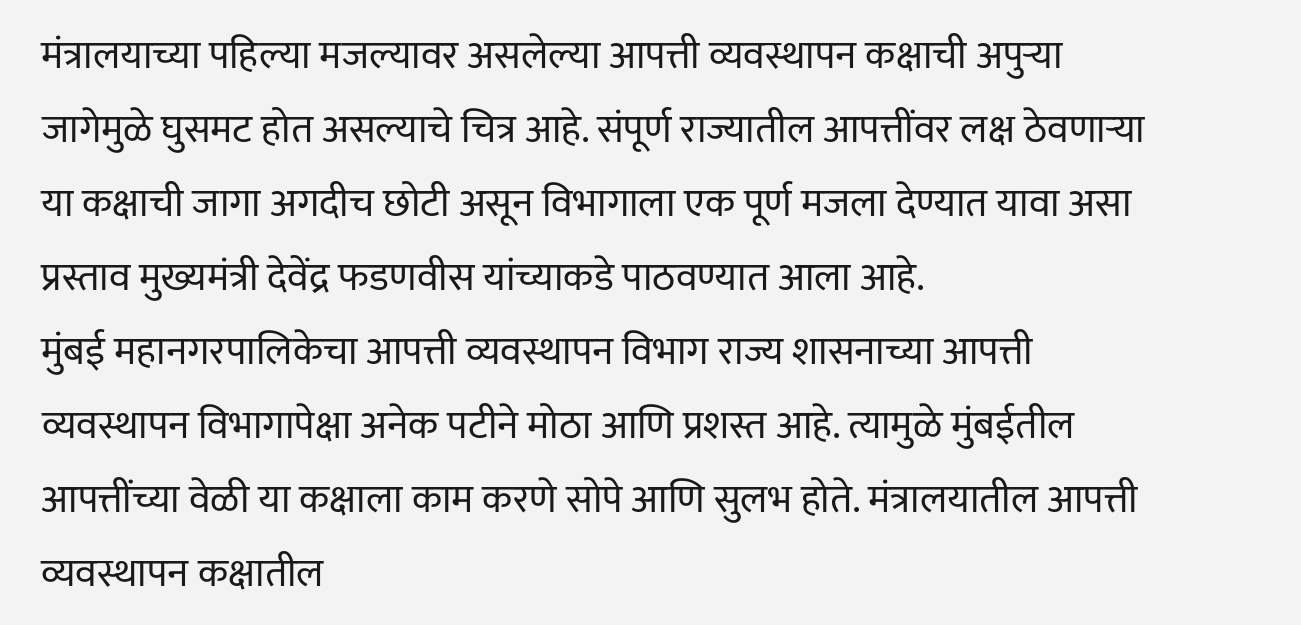मंत्रालयाच्या पहिल्या मजल्यावर असलेल्या आपत्ती व्यवस्थापन कक्षाची अपुऱ्या जागेमुळे घुसमट होत असल्याचे चित्र आहे. संपूर्ण राज्यातील आपत्तींवर लक्ष ठेवणाऱ्या या कक्षाची जागा अगदीच छोटी असून विभागाला एक पूर्ण मजला देण्यात यावा असा प्रस्ताव मुख्यमंत्री देवेंद्र फडणवीस यांच्याकडे पाठवण्यात आला आहे.
मुंबई महानगरपालिकेचा आपत्ती व्यवस्थापन विभाग राज्य शासनाच्या आपत्ती व्यवस्थापन विभागापेक्षा अनेक पटीने मोठा आणि प्रशस्त आहे. त्यामुळे मुंबईतील आपत्तींच्या वेळी या कक्षाला काम करणे सोपे आणि सुलभ होते. मंत्रालयातील आपत्ती व्यवस्थापन कक्षातील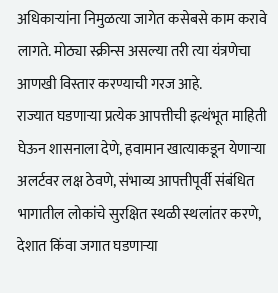अधिकाऱ्यांना निमुळत्या जागेत कसेबसे काम करावे लागते. मोठ्या स्क्रीन्स असल्या तरी त्या यंत्रणेचा आणखी विस्तार करण्याची गरज आहे.
राज्यात घडणाऱ्या प्रत्येक आपत्तीची इत्थंभूत माहिती घेऊन शासनाला देणे, हवामान खात्याकडून येणाऱ्या अलर्टवर लक्ष ठेवणे, संभाव्य आपत्तीपूर्वी संबंधित भागातील लोकांचे सुरक्षित स्थळी स्थलांतर करणे, देशात किंवा जगात घडणाऱ्या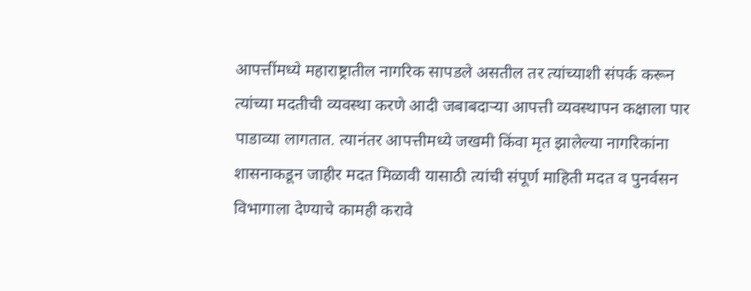आपत्तींमध्ये महाराष्ट्रातील नागरिक सापडले असतील तर त्यांच्याशी संपर्क करून त्यांच्या मदतीची व्यवस्था करणे आदी जबाबदाऱ्या आपत्ती व्यवस्थापन कक्षाला पार पाडाव्या लागतात. त्यानंतर आपत्तीमध्ये जखमी किंवा मृत झालेल्या नागरिकांना शासनाकडून जाहीर मदत मिळावी यासाठी त्यांची संपूर्ण माहिती मदत व पुनर्वसन विभागाला देण्याचे कामही करावे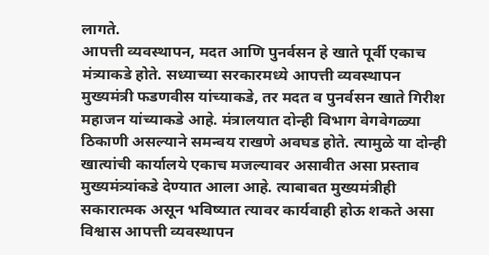लागते.
आपत्ती व्यवस्थापन, मदत आणि पुनर्वसन हे खाते पूर्वी एकाच मंत्र्याकडे होते. सध्याच्या सरकारमध्ये आपत्ती व्यवस्थापन मुख्यमंत्री फडणवीस यांच्याकडे, तर मदत व पुनर्वसन खाते गिरीश महाजन यांच्याकडे आहे. मंत्रालयात दोन्ही विभाग वेगवेगळ्या ठिकाणी असल्याने समन्वय राखणे अवघड होते. त्यामुळे या दोन्ही खात्यांची कार्यालये एकाच मजल्यावर असावीत असा प्रस्ताव मुख्यमंत्र्यांकडे देण्यात आला आहे. त्याबाबत मुख्यमंत्रीही सकारात्मक असून भविष्यात त्यावर कार्यवाही होऊ शकते असा विश्वास आपत्ती व्यवस्थापन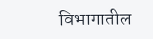विभागातील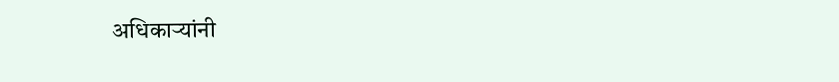अधिकाऱ्यांनी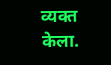व्यक्त केला.